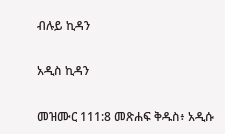ብሉይ ኪዳን

አዲስ ኪዳን

መዝሙር 111:8 መጽሐፍ ቅዱስ፥ አዲሱ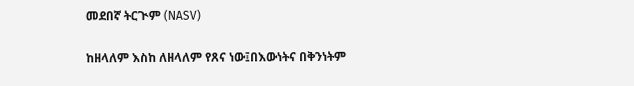መደበኛ ትርጒም (NASV)

ከዘላለም እስከ ለዘላለም የጸና ነው፤በእውነትና በቅንነትም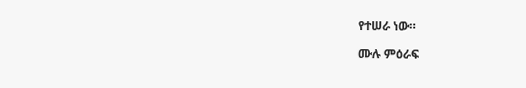የተሠራ ነው።

ሙሉ ምዕራፍ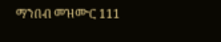ማንበብ መዝሙር 111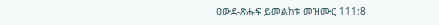ዐውደ-ጽሑፍ ይመልከቱ መዝሙር 111:8